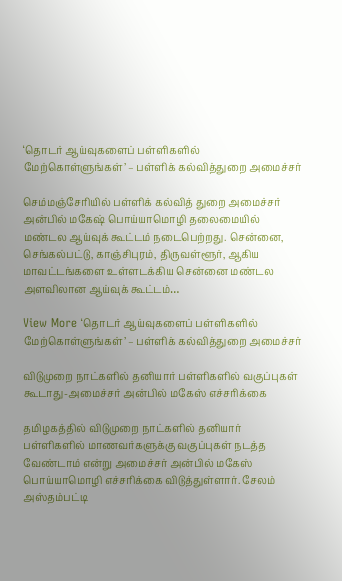‘தொடர் ஆய்வுகளைப் பள்ளிகளில் மேற்கொள்ளுங்கள்’ – பள்ளிக் கல்வித்துறை அமைச்சர்

செம்மஞ்சேரியில் பள்ளிக் கல்வித் துறை அமைச்சர் அன்பில் மகேஷ் பொய்யாமொழி தலைமையில் மண்டல ஆய்வுக் கூட்டம் நடைபெற்றது. சென்னை, செங்கல்பட்டு, காஞ்சிபுரம், திருவள்ளூர், ஆகிய மாவட்டங்களை உள்ளடக்கிய சென்னை மண்டல அளவிலான ஆய்வுக் கூட்டம்…

View More ‘தொடர் ஆய்வுகளைப் பள்ளிகளில் மேற்கொள்ளுங்கள்’ – பள்ளிக் கல்வித்துறை அமைச்சர்

விடுமுறை நாட்களில் தனியார் பள்ளிகளில் வகுப்புகள் கூடாது-அமைச்சர் அன்பில் மகேஸ் எச்சரிக்கை

தமிழகத்தில் விடுமுறை நாட்களில் தனியார் பள்ளிகளில் மாணவர்களுக்கு வகுப்புகள் நடத்த வேண்டாம் என்று அமைச்சர் அன்பில் மகேஸ் பொய்யாமொழி எச்சரிக்கை விடுத்துள்ளார். சேலம் அஸ்தம்பட்டி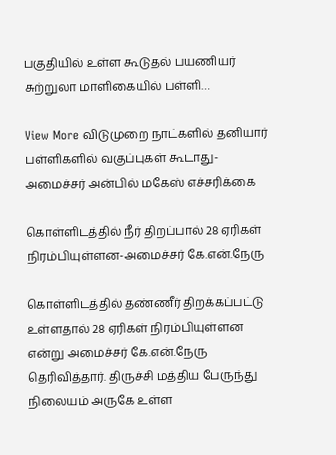பகுதியில் உள்ள கூடுதல் பயணியர் சுற்றுலா மாளிகையில் பள்ளி…

View More விடுமுறை நாட்களில் தனியார் பள்ளிகளில் வகுப்புகள் கூடாது-அமைச்சர் அன்பில் மகேஸ் எச்சரிக்கை

கொள்ளிடத்தில் நீர் திறப்பால் 28 ஏரிகள் நிரம்பியுள்ளன-அமைச்சர் கே.என்.நேரு

கொள்ளிடத்தில் தண்ணீர் திறக்கப்பட்டு உள்ளதால் 28 ஏரிகள் நிரம்பியுள்ளன என்று அமைச்சர் கே.என்.நேரு தெரிவித்தார். திருச்சி மத்திய பேருந்து நிலையம் அருகே உள்ள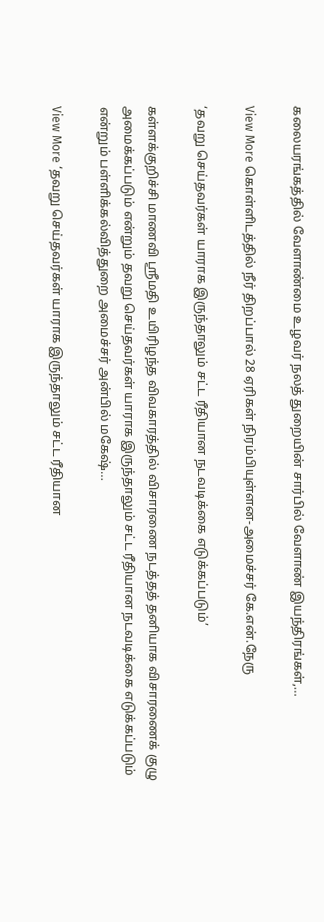கலையரங்கத்தில் வேளாண்மை உழவர் நலத் துறையின் சார்பில் வேளாண் இயந்திரங்கள்,…

View More கொள்ளிடத்தில் நீர் திறப்பால் 28 ஏரிகள் நிரம்பியுள்ளன-அமைச்சர் கே.என்.நேரு

‘தவறு செய்தவர்கள் யாராக இருந்தாலும் சட்ட ரீதியான நடவடிக்கை எடுக்கப்படும்’

கள்ளக்குறிச்சி மாணவி ஸ்ரீமதி உயிரிழந்த விவகாரத்தில் விசாரணை நடத்தத் தனியாக விசாரணைக் குழு அமைக்கப்படும் என்றும் தவறு செய்தவர்கள் யாராக இருந்தாலும் சட்ட ரீதியான நடவடிக்கை எடுக்கப்படும் என்றும் பள்ளிக்கல்வித்துறை அமைச்சர் அன்பில் மகேஷ்…

View More ‘தவறு செய்தவர்கள் யாராக இருந்தாலும் சட்ட ரீதியான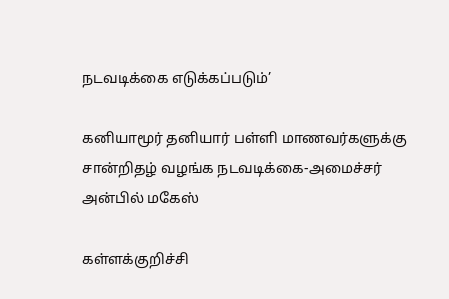நடவடிக்கை எடுக்கப்படும்’

கனியாமூர் தனியார் பள்ளி மாணவர்களுக்கு சான்றிதழ் வழங்க நடவடிக்கை-அமைச்சர் அன்பில் மகேஸ்

கள்ளக்குறிச்சி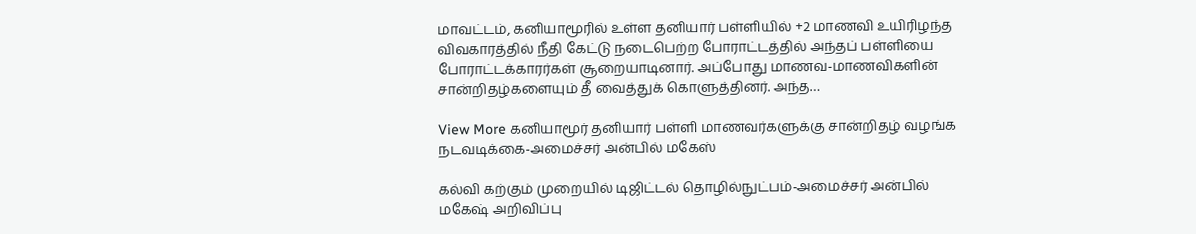மாவட்டம், கனியாமூரில் உள்ள தனியார் பள்ளியில் +2 மாணவி உயிரிழந்த விவகாரத்தில் நீதி கேட்டு நடைபெற்ற போராட்டத்தில் அந்தப் பள்ளியை போராட்டக்காரர்கள் சூறையாடினார். அப்போது மாணவ-மாணவிகளின் சான்றிதழ்களையும் தீ வைத்துக் கொளுத்தினர். அந்த…

View More கனியாமூர் தனியார் பள்ளி மாணவர்களுக்கு சான்றிதழ் வழங்க நடவடிக்கை-அமைச்சர் அன்பில் மகேஸ்

கல்வி கற்கும் முறையில் டிஜிட்டல் தொழில்நுட்பம்-அமைச்சர் அன்பில் மகேஷ் அறிவிப்பு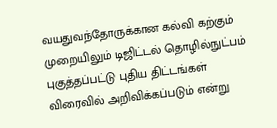வயதுவந்தோருக்கான கல்வி கற்கும் முறையிலும் டிஜிட்டல் தொழில்நுட்பம் புகுத்தப்பட்டு புதிய திட்டங்கள் விரைவில் அறிவிக்கப்படும் என்று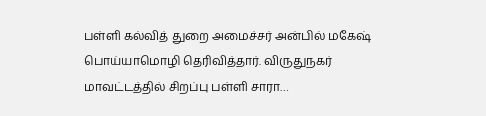பள்ளி கல்வித் துறை அமைச்சர் அன்பில் மகேஷ் பொய்யாமொழி தெரிவித்தார். விருதுநகர் மாவட்டத்தில் சிறப்பு பள்ளி சாரா…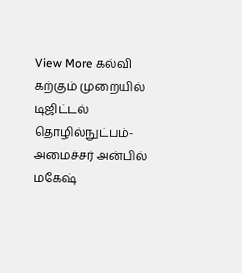View More கல்வி கற்கும் முறையில் டிஜிட்டல் தொழில்நுட்பம்-அமைச்சர் அன்பில் மகேஷ்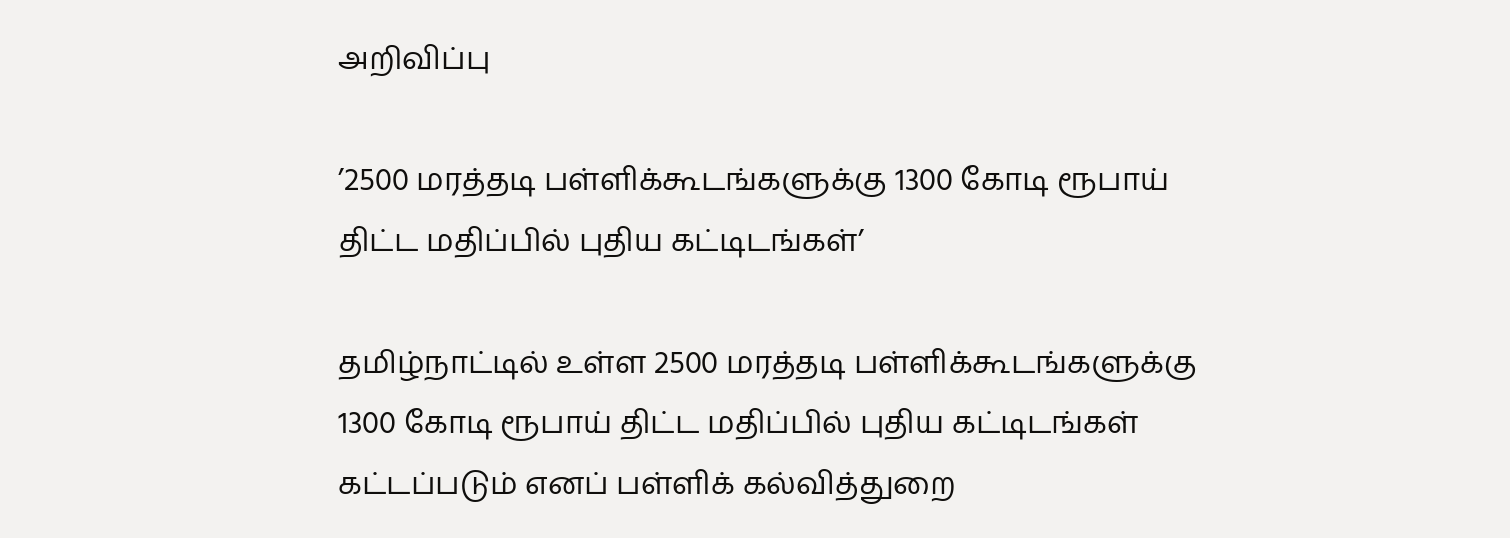அறிவிப்பு

’2500 மரத்தடி பள்ளிக்கூடங்களுக்கு 1300 கோடி ரூபாய் திட்ட மதிப்பில் புதிய கட்டிடங்கள்’

தமிழ்நாட்டில் உள்ள 2500 மரத்தடி பள்ளிக்கூடங்களுக்கு 1300 கோடி ரூபாய் திட்ட மதிப்பில் புதிய கட்டிடங்கள் கட்டப்படும் எனப் பள்ளிக் கல்வித்துறை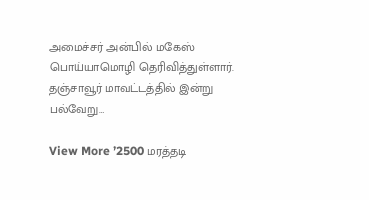அமைச்சர் அன்பில் மகேஸ் பொய்யாமொழி தெரிவித்துள்ளார். தஞ்சாவூர் மாவட்டத்தில் இன்று பல்வேறு…

View More ’2500 மரத்தடி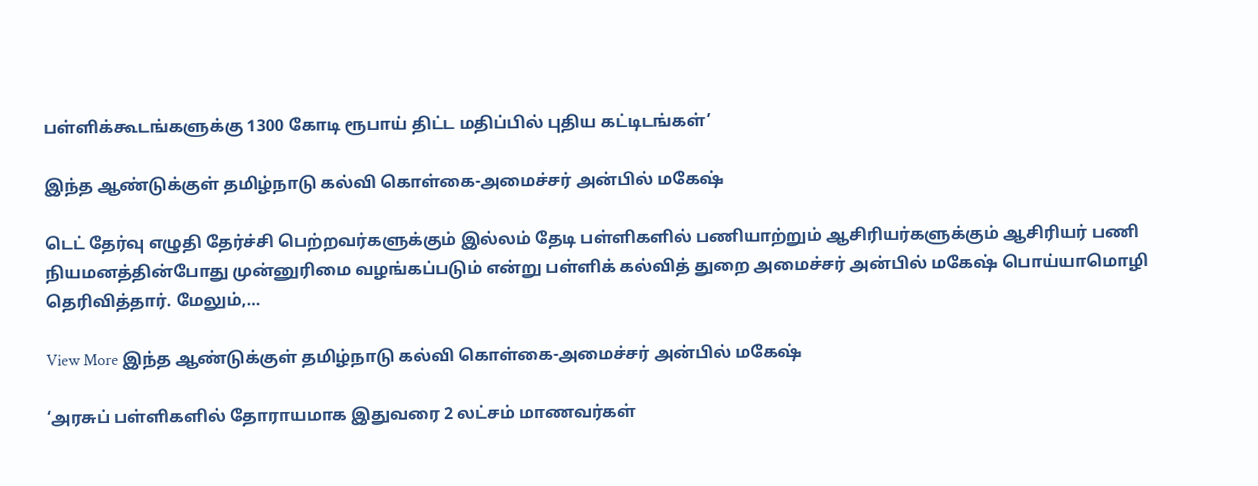பள்ளிக்கூடங்களுக்கு 1300 கோடி ரூபாய் திட்ட மதிப்பில் புதிய கட்டிடங்கள்’

இந்த ஆண்டுக்குள் தமிழ்நாடு கல்வி கொள்கை-அமைச்சர் அன்பில் மகேஷ்

டெட் தேர்வு எழுதி தேர்ச்சி பெற்றவர்களுக்கும் இல்லம் தேடி பள்ளிகளில் பணியாற்றும் ஆசிரியர்களுக்கும் ஆசிரியர் பணி நியமனத்தின்போது முன்னுரிமை வழங்கப்படும் என்று பள்ளிக் கல்வித் துறை அமைச்சர் அன்பில் மகேஷ் பொய்யாமொழி தெரிவித்தார். மேலும்,…

View More இந்த ஆண்டுக்குள் தமிழ்நாடு கல்வி கொள்கை-அமைச்சர் அன்பில் மகேஷ்

‘அரசுப் பள்ளிகளில் தோராயமாக இதுவரை 2 லட்சம் மாணவர்கள்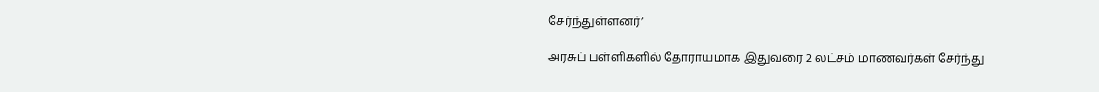சேர்ந்துள்ளனர்’

அரசுப் பள்ளிகளில் தோராயமாக இதுவரை 2 லட்சம் மாணவர்கள் சேர்ந்து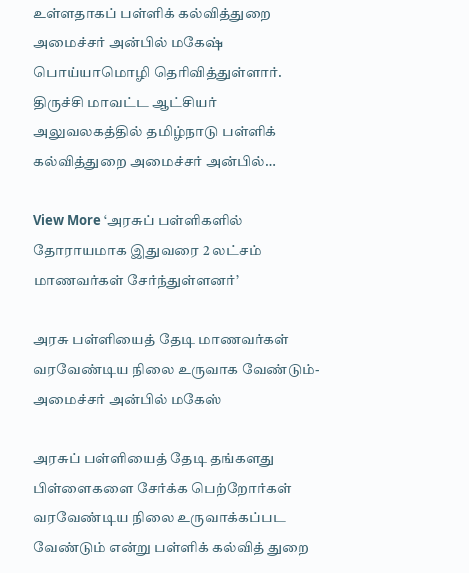உள்ளதாகப் பள்ளிக் கல்வித்துறை அமைச்சர் அன்பில் மகேஷ் பொய்யாமொழி தெரிவித்துள்ளார். திருச்சி மாவட்ட ஆட்சியர் அலுவலகத்தில் தமிழ்நாடு பள்ளிக் கல்வித்துறை அமைச்சர் அன்பில்…

View More ‘அரசுப் பள்ளிகளில் தோராயமாக இதுவரை 2 லட்சம் மாணவர்கள் சேர்ந்துள்ளனர்’

அரசு பள்ளியைத் தேடி மாணவர்கள் வரவேண்டிய நிலை உருவாக வேண்டும்-அமைச்சர் அன்பில் மகேஸ்

அரசுப் பள்ளியைத் தேடி தங்களது பிள்ளைகளை சேர்க்க பெற்றோர்கள் வரவேண்டிய நிலை உருவாக்கப்பட வேண்டும் என்று பள்ளிக் கல்வித் துறை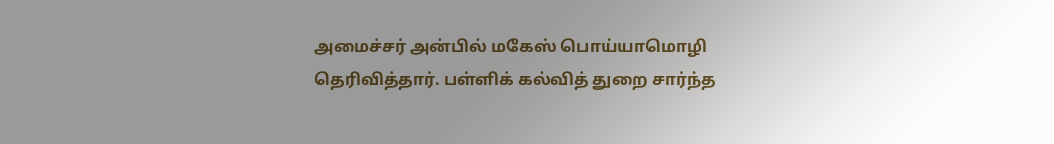அமைச்சர் அன்பில் மகேஸ் பொய்யாமொழி தெரிவித்தார். பள்ளிக் கல்வித் துறை சார்ந்த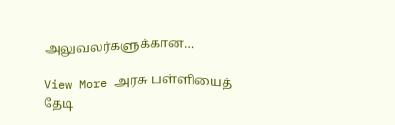அலுவலர்களுக்கான…

View More அரசு பள்ளியைத் தேடி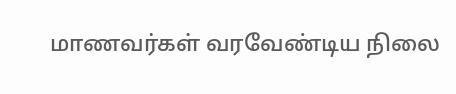மாணவர்கள் வரவேண்டிய நிலை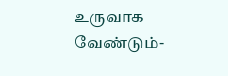உருவாக வேண்டும்-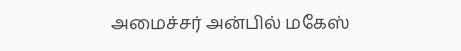அமைச்சர் அன்பில் மகேஸ்